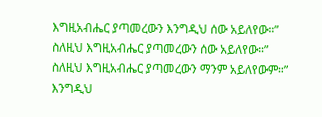እግዚአብሔር ያጣመረውን እንግዲህ ሰው አይለየው።”
ስለዚህ እግዚአብሔር ያጣመረውን ሰው አይለየው።”
ስለዚህ እግዚአብሔር ያጣመረውን ማንም አይለየውም።”
እንግዲህ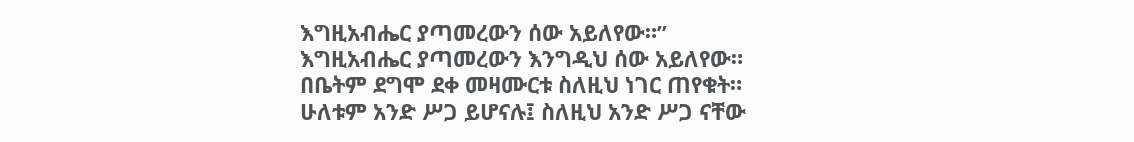እግዚአብሔር ያጣመረውን ሰው አይለየው።”
እግዚአብሔር ያጣመረውን እንግዲህ ሰው አይለየው።
በቤትም ደግሞ ደቀ መዛሙርቱ ስለዚህ ነገር ጠየቁት።
ሁለቱም አንድ ሥጋ ይሆናሉ፤ ስለዚህ አንድ ሥጋ ናቸው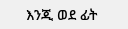እንጂ ወደ ፊት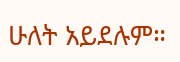ሁለት አይደሉም።